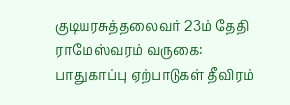குடியரசுத்தலைவர் 23ம் தேதி ராமேஸ்வரம் வருகை: பாதுகாப்பு ஏற்பாடுகள் தீவிரம்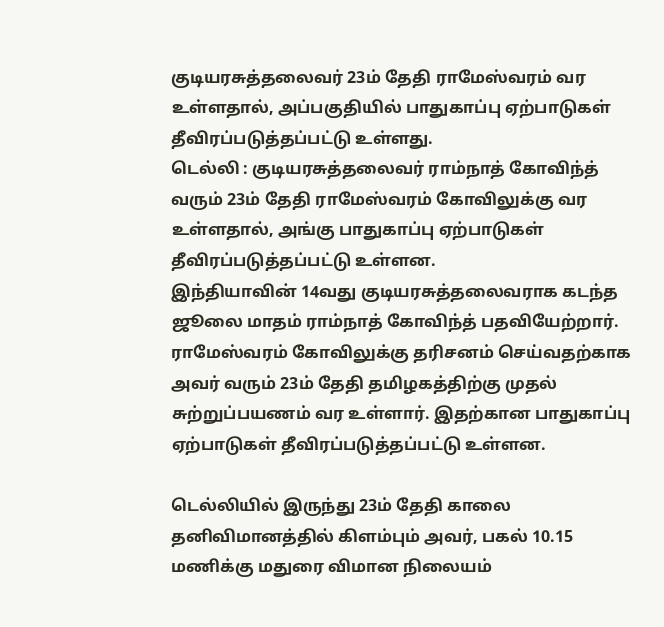குடியரசுத்தலைவர் 23ம் தேதி ராமேஸ்வரம் வர உள்ளதால், அப்பகுதியில் பாதுகாப்பு ஏற்பாடுகள் தீவிரப்படுத்தப்பட்டு உள்ளது.
டெல்லி : குடியரசுத்தலைவர் ராம்நாத் கோவிந்த் வரும் 23ம் தேதி ராமேஸ்வரம் கோவிலுக்கு வர உள்ளதால், அங்கு பாதுகாப்பு ஏற்பாடுகள் தீவிரப்படுத்தப்பட்டு உள்ளன.
இந்தியாவின் 14வது குடியரசுத்தலைவராக கடந்த ஜூலை மாதம் ராம்நாத் கோவிந்த் பதவியேற்றார். ராமேஸ்வரம் கோவிலுக்கு தரிசனம் செய்வதற்காக அவர் வரும் 23ம் தேதி தமிழகத்திற்கு முதல் சுற்றுப்பயணம் வர உள்ளார். இதற்கான பாதுகாப்பு ஏற்பாடுகள் தீவிரப்படுத்தப்பட்டு உள்ளன.

டெல்லியில் இருந்து 23ம் தேதி காலை தனிவிமானத்தில் கிளம்பும் அவர், பகல் 10.15 மணிக்கு மதுரை விமான நிலையம்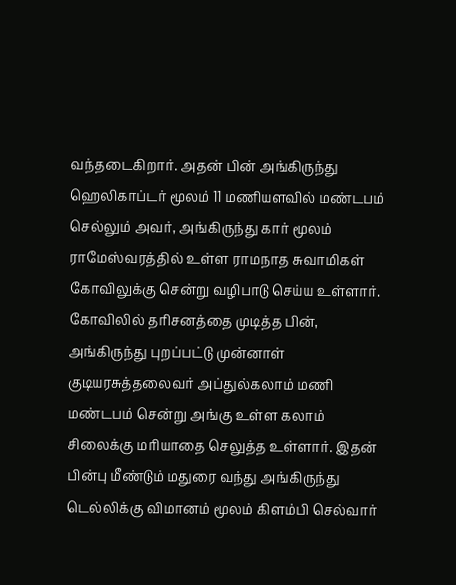வந்தடைகிறார். அதன் பின் அங்கிருந்து ஹெலிகாப்டர் மூலம் 11 மணியளவில் மண்டபம் செல்லும் அவர், அங்கிருந்து கார் மூலம் ராமேஸ்வரத்தில் உள்ள ராமநாத சுவாமிகள் கோவிலுக்கு சென்று வழிபாடு செய்ய உள்ளார்.
கோவிலில் தரிசனத்தை முடித்த பின், அங்கிருந்து புறப்பட்டு முன்னாள் குடியரசுத்தலைவர் அப்துல்கலாம் மணி மண்டபம் சென்று அங்கு உள்ள கலாம் சிலைக்கு மரியாதை செலுத்த உள்ளார். இதன் பின்பு மீண்டும் மதுரை வந்து அங்கிருந்து டெல்லிக்கு விமானம் மூலம் கிளம்பி செல்வார்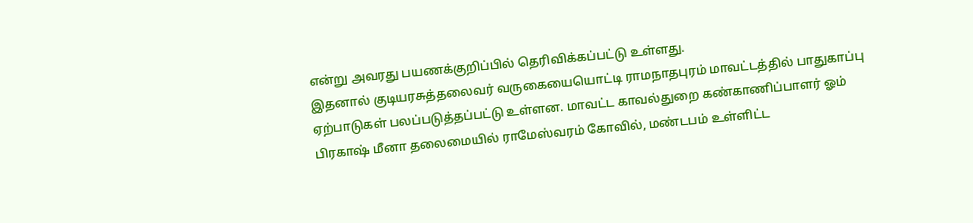என்று அவரது பயணக்குறிப்பில் தெரிவிக்கப்பட்டு உள்ளது.
இதனால் குடியரசுத்தலைவர் வருகையையொட்டி ராமநாதபுரம் மாவட்டத்தில் பாதுகாப்பு ஏற்பாடுகள் பலப்படுத்தப்பட்டு உள்ளன. மாவட்ட காவல்துறை கண்காணிப்பாளர் ஓம் பிரகாஷ் மீனா தலைமையில் ராமேஸ்வரம் கோவில், மண்டபம் உள்ளிட்ட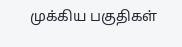முக்கிய பகுதிகள்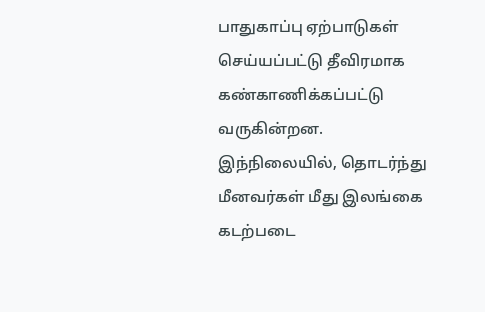பாதுகாப்பு ஏற்பாடுகள் செய்யப்பட்டு தீவிரமாக கண்காணிக்கப்பட்டு வருகின்றன.
இந்நிலையில், தொடர்ந்து மீனவர்கள் மீது இலங்கை கடற்படை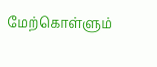மேற்கொள்ளும்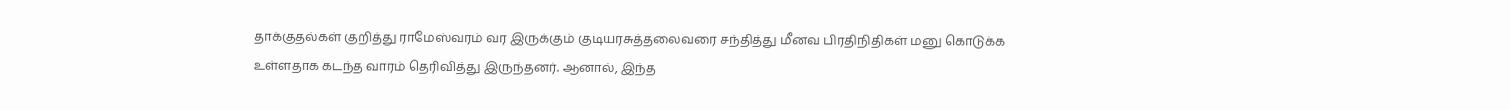தாக்குதல்கள் குறித்து ராமேஸ்வரம் வர இருக்கும் குடியரசுத்தலைவரை சந்தித்து மீனவ பிரதிநிதிகள் மனு கொடுக்க உள்ளதாக கடந்த வாரம் தெரிவித்து இருந்தனர். ஆனால், இந்த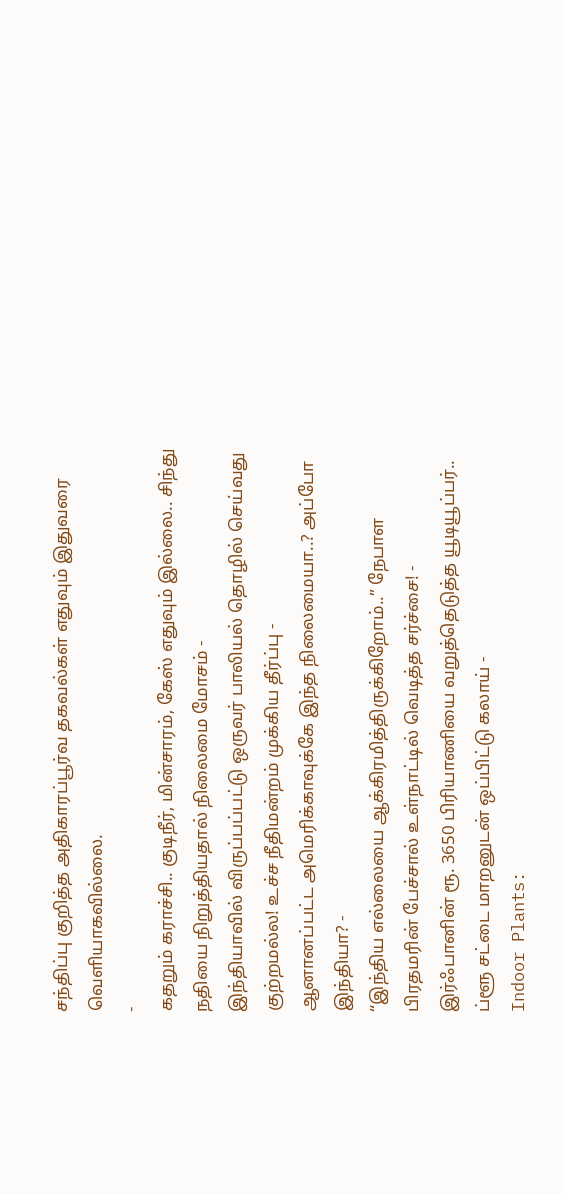சந்திப்பு குறித்த அதிகாரப்பூர்வ தகவல்கள் எதுவும் இதுவரை வெளியாகவில்லை.
-
கதறும் கராச்சி.. குடிநீர், மின்சாரம், கேஸ் எதுவும் இல்லை.. சிந்து நதியை நிறுத்தியதால் நிலைமை மோசம் -
இந்தியாவில் விருப்பப்பட்டு ஒருவர் பாலியல் தொழில் செய்வது குற்றமல்ல! உச்ச நீதிமன்றம் முக்கிய தீர்ப்பு -
ஆனானப்பட்ட அமெரிக்காவுக்கே இந்த நிலைமையா..? அப்போ இந்தியா? -
“இந்திய எல்லையை ஆக்கிரமித்திருக்கிறோம்..” நேபாள பிரதமரின் பேச்சால் உள்நாட்டில் வெடித்த சர்ச்சை! -
இர்ஃபானின் ரூ. 3650 பிரியாணியை வறுத்தெடுத்த யூடியூப்பர்.. ப்ளூ சட்டை மாறனுடன் ஒப்பிட்டு கலாய் -
Indoor Plants: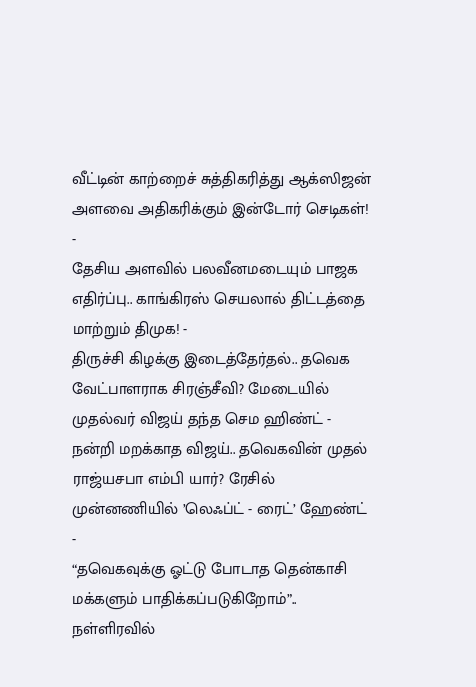வீட்டின் காற்றைச் சுத்திகரித்து ஆக்ஸிஜன் அளவை அதிகரிக்கும் இன்டோர் செடிகள்! -
தேசிய அளவில் பலவீனமடையும் பாஜக எதிர்ப்பு.. காங்கிரஸ் செயலால் திட்டத்தை மாற்றும் திமுக! -
திருச்சி கிழக்கு இடைத்தேர்தல்.. தவெக வேட்பாளராக சிரஞ்சீவி? மேடையில் முதல்வர் விஜய் தந்த செம ஹிண்ட் -
நன்றி மறக்காத விஜய்.. தவெகவின் முதல் ராஜ்யசபா எம்பி யார்? ரேசில் முன்னணியில் ’லெஃப்ட் - ரைட்’ ஹேண்ட் -
“தவெகவுக்கு ஓட்டு போடாத தென்காசி மக்களும் பாதிக்கப்படுகிறோம்”.. நள்ளிரவில்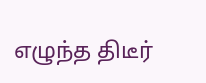எழுந்த திடீர்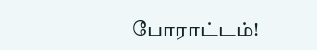போராட்டம்!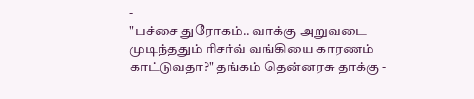-
"பச்சை துரோகம்.. வாக்கு அறுவடை முடிந்ததும் ரிசர்வ் வங்கியை காரணம் காட்டுவதா?" தங்கம் தென்னரசு தாக்கு -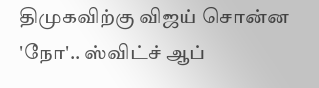திமுகவிற்கு விஜய் சொன்ன 'நோ'.. ஸ்விட்ச் ஆப்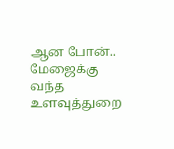ஆன போன்.. மேஜைக்கு வந்த உளவுத்துறை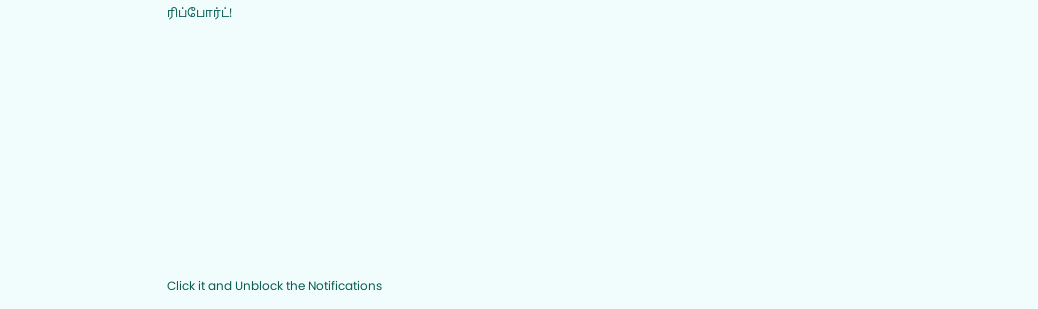ரிப்போர்ட்!












Click it and Unblock the Notifications